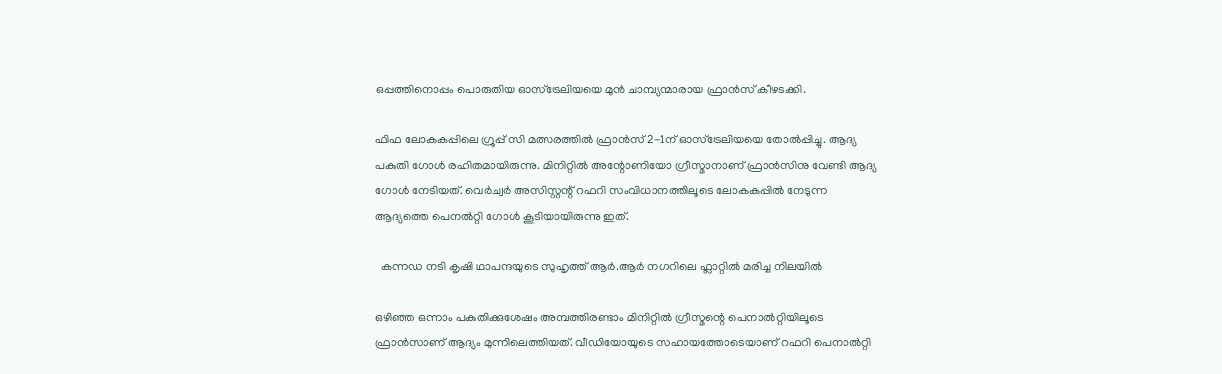ഒപ്പത്തിനൊപ്പം പൊരുതിയ ഓസ്ട്രേലിയയെ മുൻ ചാമ്പ്യന്മാരായ ഫ്രാൻസ് കീഴടക്കി.

ഫിഫ ലോകകപ്പിലെ ഗ്രൂപ്പ് സി മത്സരത്തില്‍ ഫ്രാന്‍സ് 2-1ന് ഓസ്‌ട്രേലിയയെ തോല്‍പ്പിച്ചു. ആദ്യ പകുതി ഗോള്‍ രഹിതമായിരുന്നു. മിനിറ്റില്‍ അന്റോണിയോ ഗ്രീസ്മാനാണ് ഫ്രാന്‍സിനു വേണ്ടി ആദ്യ ഗോള്‍ നേടിയത്. വെര്‍ച്വര്‍ അസിസ്റ്റന്റ് റഫറി സംവിധാനത്തിലൂടെ ലോകകപ്പില്‍ നേടുന്ന ആദ്യത്തെ പെനല്‍റ്റി ഗോള്‍ കൂടിയായിരുന്നു ഇത്.

  കന്നഡ നടി കൃഷി ഥാപന്ദയുടെ സുഹൃത്ത് ആർ.ആർ നഗറിലെ ഫ്ലാറ്റിൽ മരിച്ച നിലയിൽ

ഒഴിഞ്ഞ ഒന്നാം പകുതിക്കുശേഷം അമ്പത്തിരണ്ടാം മിനിറ്റിൽ ഗ്രീസ്മന്റെ പെനാൽറ്റിയിലൂടെ ഫ്രാൻസാണ് ആദ്യം മുന്നിലെത്തിയത്. വീഡിയോയുടെ സഹായത്തോടെയാണ് റഫറി പെനാൽറ്റി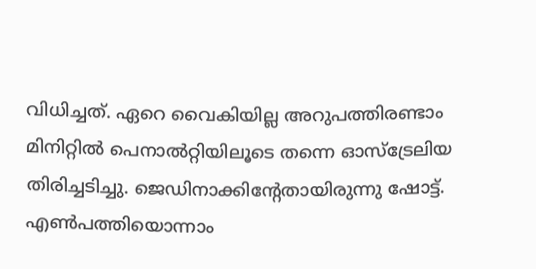വിധിച്ചത്. ഏറെ വൈകിയില്ല അറുപത്തിരണ്ടാം മിനിറ്റിൽ പെനാൽറ്റിയിലൂടെ തന്നെ ഓസ്ട്രേലിയ തിരിച്ചടിച്ചു. ജെഡിനാക്കിന്റേതായിരുന്നു ഷോട്ട്. എൺപത്തിയൊന്നാം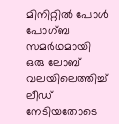മിനിറ്റിൽ പോൾ പോഗ്ബ സമർഥമായി ഒരു ലോബ് വലയിലെത്തിച്ച് ലീഡ് നേടിയതോടെ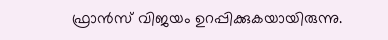ഫ്രാന്‍സ് വിജയം ഉറപ്പിക്കുകയായിരുന്നു.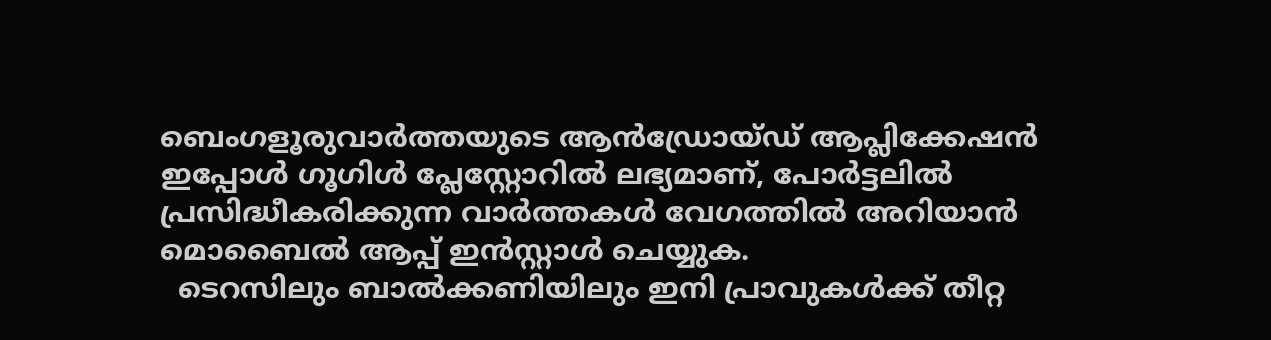ബെംഗളൂരുവാർത്തയുടെ ആൻഡ്രോയ്ഡ് ആപ്ലിക്കേഷൻ ഇപ്പോൾ ഗൂഗിൾ പ്ലേസ്റ്റോറിൽ ലഭ്യമാണ്, പോർട്ടലിൽ പ്രസിദ്ധീകരിക്കുന്ന വാർത്തകൾ വേഗത്തിൽ അറിയാൻ മൊബൈൽ ആപ്പ് ഇൻസ്റ്റാൾ ചെയ്യുക.
  ടെറസിലും ബാൽക്കണിയിലും ഇനി പ്രാവുകൾക്ക് തീറ്റ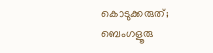കൊടുക്കരുത്; ബെംഗളൂരു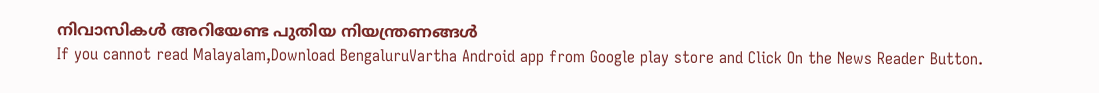നിവാസികൾ അറിയേണ്ട പുതിയ നിയന്ത്രണങ്ങൾ
If you cannot read Malayalam,Download BengaluruVartha Android app from Google play store and Click On the News Reader Button.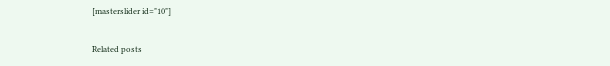[masterslider id="10"]

Related posts